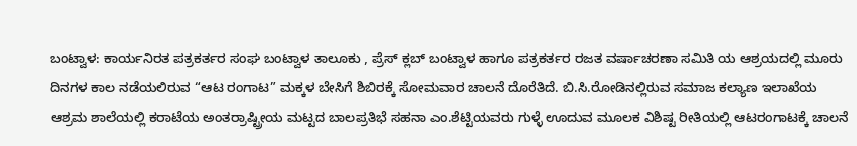ಬಂಟ್ವಾಳ: ಕಾರ್ಯನಿರತ ಪತ್ರಕರ್ತರ ಸಂಘ ಬಂಟ್ವಾಳ ತಾಲೂಕು , ಪ್ರೆಸ್ ಕ್ಲಬ್ ಬಂಟ್ವಾಳ ಹಾಗೂ ಪತ್ರಕರ್ತರ ರಜತ ವರ್ಷಾಚರಣಾ ಸಮಿತಿ ಯ ಆಶ್ರಯದಲ್ಲಿ ಮೂರು ದಿನಗಳ ಕಾಲ ನಡೆಯಲಿರುವ “ಆಟ ರಂಗಾಟ” ಮಕ್ಕಳ ಬೇಸಿಗೆ ಶಿಬಿರಕ್ಕೆ ಸೋಮವಾರ ಚಾಲನೆ ದೊರೆತಿದೆ. ಬಿ.ಸಿ.ರೋಡಿನಲ್ಲಿರುವ ಸಮಾಜ ಕಲ್ಯಾಣ ಇಲಾಖೆಯ ಆಶ್ರಮ ಶಾಲೆಯಲ್ಲಿ ಕರಾಟೆಯ ಅಂತರ್ರಾಷ್ಟ್ರೀಯ ಮಟ್ಟದ ಬಾಲಪ್ರತಿಭೆ ಸಹನಾ ಎಂ.ಶೆಟ್ಟಿಯವರು ಗುಳ್ಳೆ ಊದುವ ಮೂಲಕ ವಿಶಿಷ್ಟ ರೀತಿಯಲ್ಲಿ ಆಟರಂಗಾಟಕ್ಕೆ ಚಾಲನೆ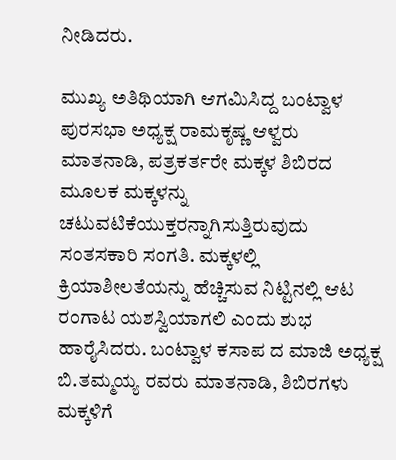ನೀಡಿದರು.

ಮುಖ್ಯ ಅತಿಥಿಯಾಗಿ ಆಗಮಿಸಿದ್ದ ಬಂಟ್ವಾಳ ಪುರಸಭಾ ಅಧ್ಯಕ್ಷ ರಾಮಕೃಷ್ಣ ಆಳ್ವರು ಮಾತನಾಡಿ, ಪತ್ರಕರ್ತರೇ ಮಕ್ಕಳ ಶಿಬಿರದ ಮೂಲಕ ಮಕ್ಕಳನ್ನು ಚಟುವಟಿಕೆಯುಕ್ತರನ್ನಾಗಿಸುತ್ತಿರುವುದು ಸಂತಸಕಾರಿ ಸಂಗತಿ. ಮಕ್ಕಳಲ್ಲಿ ಕ್ರಿಯಾಶೀಲತೆಯನ್ನು ಹೆಚ್ಚಿಸುವ ನಿಟ್ಟಿನಲ್ಲಿ ಆಟ ರಂಗಾಟ ಯಶಸ್ವಿಯಾಗಲಿ ಎಂದು ಶುಭ ಹಾರೈಸಿದರು. ಬಂಟ್ವಾಳ ಕಸಾಪ ದ ಮಾಜಿ ಅಧ್ಯಕ್ಷ ಬಿ.ತಮ್ಮಯ್ಯ ರವರು ಮಾತನಾಡಿ, ಶಿಬಿರಗಳು ಮಕ್ಕಳಿಗೆ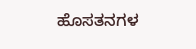ಹೊಸತನಗಳ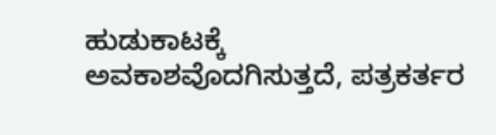ಹುಡುಕಾಟಕ್ಕೆ ಅವಕಾಶವೊದಗಿಸುತ್ತದೆ, ಪತ್ರಕರ್ತರ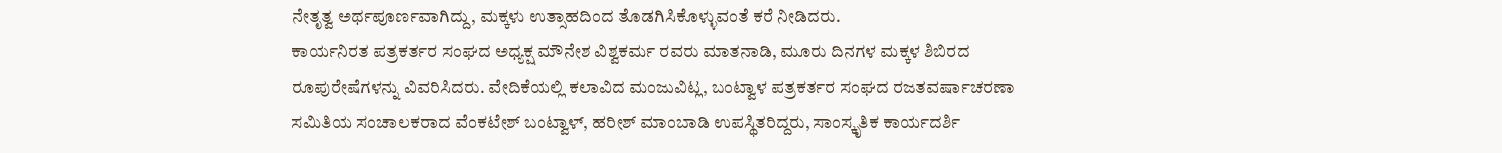ನೇತೃತ್ವ ಅರ್ಥಪೂರ್ಣವಾಗಿದ್ದು, ಮಕ್ಕಳು ಉತ್ಸಾಹದಿಂದ ತೊಡಗಿಸಿಕೊಳ್ಳುವಂತೆ ಕರೆ ನೀಡಿದರು.
ಕಾರ್ಯನಿರತ ಪತ್ರಕರ್ತರ ಸಂಘದ ಅಧ್ಯಕ್ಷ ಮೌನೇಶ ವಿಶ್ವಕರ್ಮ ರವರು ಮಾತನಾಡಿ, ಮೂರು ದಿನಗಳ ಮಕ್ಕಳ ಶಿಬಿರದ ರೂಪುರೇಷೆಗಳನ್ನು ವಿವರಿಸಿದರು. ವೇದಿಕೆಯಲ್ಲಿ ಕಲಾವಿದ ಮಂಜುವಿಟ್ಲ, ಬಂಟ್ವಾಳ ಪತ್ರಕರ್ತರ ಸಂಘದ ರಜತವರ್ಷಾಚರಣಾ ಸಮಿತಿಯ ಸಂಚಾಲಕರಾದ ವೆಂಕಟೇಶ್ ಬಂಟ್ವಾಳ್, ಹರೀಶ್ ಮಾಂಬಾಡಿ ಉಪಸ್ಥಿತರಿದ್ದರು, ಸಾಂಸ್ಕೃತಿಕ ಕಾರ್ಯದರ್ಶಿ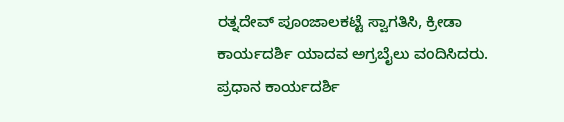ರತ್ನದೇವ್ ಪೂಂಜಾಲಕಟ್ಟೆ ಸ್ವಾಗತಿಸಿ, ಕ್ರೀಡಾ ಕಾರ್ಯದರ್ಶಿ ಯಾದವ ಅಗ್ರಬೈಲು ವಂದಿಸಿದರು. ಪ್ರಧಾನ ಕಾರ್ಯದರ್ಶಿ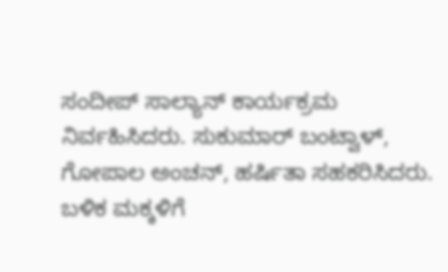ಸಂದೀಪ್ ಸಾಲ್ಯಾನ್ ಕಾರ್ಯಕ್ರಮ ನಿರ್ವಹಿಸಿದರು. ಸುಕುಮಾರ್ ಬಂಟ್ವಾಳ್, ಗೋಪಾಲ ಅಂಚನ್, ಹರ್ಷಿತಾ ಸಹಕರಿಸಿದರು. ಬಳಿಕ ಮಕ್ಕಳಿಗೆ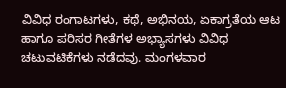ವಿವಿಧ ರಂಗಾಟಗಳು, ಕಥೆ, ಅಭಿನಯ, ಏಕಾಗ್ರತೆಯ ಆಟ ಹಾಗೂ ಪರಿಸರ ಗೀತೆಗಳ ಅಭ್ಯಾಸಗಳು ವಿವಿಧ ಚಟುವಟಿಕೆಗಳು ನಡೆದವು. ಮಂಗಳವಾರ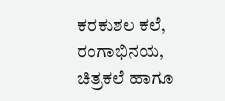ಕರಕುಶಲ ಕಲೆ, ರಂಗಾಭಿನಯ, ಚಿತ್ರಕಲೆ ಹಾಗೂ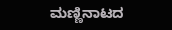ಮಣ್ಣಿನಾಟದ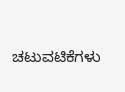ಚಟುವಟಿಕೆಗಳು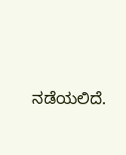ನಡೆಯಲಿದೆ.